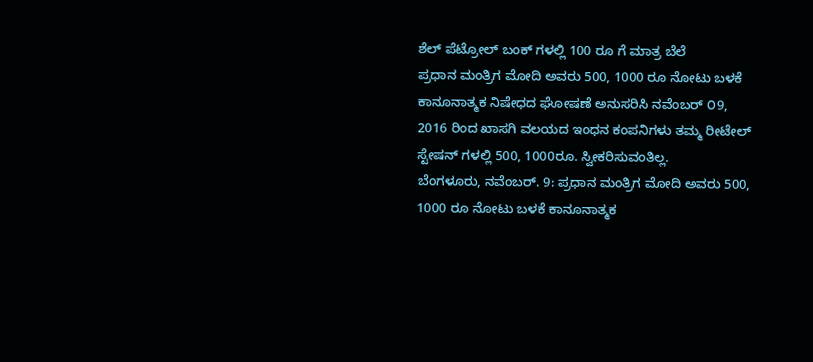ಶೆಲ್ ಪೆಟ್ರೋಲ್ ಬಂಕ್ ಗಳಲ್ಲಿ 100 ರೂ ಗೆ ಮಾತ್ರ ಬೆಲೆ
ಪ್ರಧಾನ ಮಂತ್ರಿಗ ಮೋದಿ ಅವರು 500, 1000 ರೂ ನೋಟು ಬಳಕೆ ಕಾನೂನಾತ್ಮಕ ನಿಷೇಧದ ಘೋಷಣೆ ಅನುಸರಿಸಿ ನವೆಂಬರ್ ೦9, 2016 ರಿಂದ ಖಾಸಗಿ ವಲಯದ ಇಂಧನ ಕಂಪನಿಗಳು ತಮ್ಮ ರೀಟೇಲ್ ಸ್ಟೇಷನ್ ಗಳಲ್ಲಿ 500, 1000ರೂ. ಸ್ವೀಕರಿಸುವಂತಿಲ್ಲ.
ಬೆಂಗಳೂರು, ನವೆಂಬರ್. 9: ಪ್ರಧಾನ ಮಂತ್ರಿಗ ಮೋದಿ ಅವರು 500, 1000 ರೂ ನೋಟು ಬಳಕೆ ಕಾನೂನಾತ್ಮಕ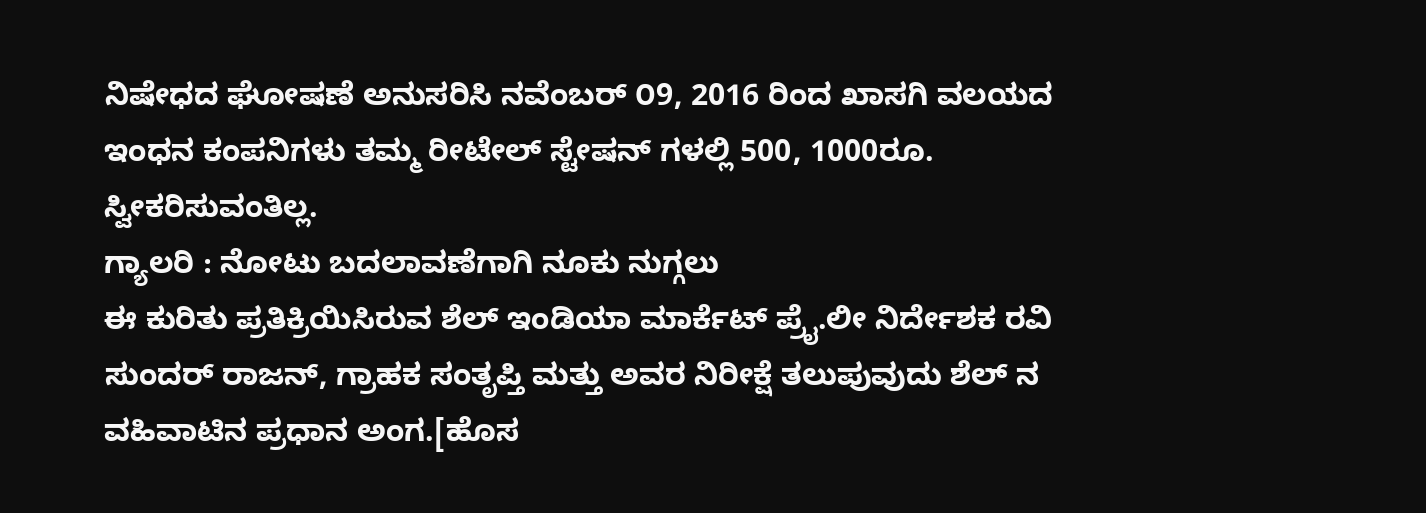ನಿಷೇಧದ ಘೋಷಣೆ ಅನುಸರಿಸಿ ನವೆಂಬರ್ ೦9, 2016 ರಿಂದ ಖಾಸಗಿ ವಲಯದ ಇಂಧನ ಕಂಪನಿಗಳು ತಮ್ಮ ರೀಟೇಲ್ ಸ್ಟೇಷನ್ ಗಳಲ್ಲಿ 500, 1000ರೂ. ಸ್ವೀಕರಿಸುವಂತಿಲ್ಲ.
ಗ್ಯಾಲರಿ : ನೋಟು ಬದಲಾವಣೆಗಾಗಿ ನೂಕು ನುಗ್ಗಲು
ಈ ಕುರಿತು ಪ್ರತಿಕ್ರಿಯಿಸಿರುವ ಶೆಲ್ ಇಂಡಿಯಾ ಮಾರ್ಕೆಟ್ ಪ್ರೈ.ಲೀ ನಿರ್ದೇಶಕ ರವಿ ಸುಂದರ್ ರಾಜನ್, ಗ್ರಾಹಕ ಸಂತೃಪ್ತಿ ಮತ್ತು ಅವರ ನಿರೀಕ್ಷೆ ತಲುಪುವುದು ಶೆಲ್ ನ ವಹಿವಾಟಿನ ಪ್ರಧಾನ ಅಂಗ.[ಹೊಸ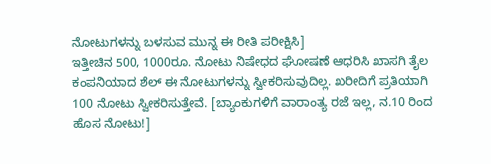ನೋಟುಗಳನ್ನು ಬಳಸುವ ಮುನ್ನ ಈ ರೀತಿ ಪರೀಕ್ಷಿಸಿ]
ಇತ್ತೀಚಿನ 500, 1000ರೂ. ನೋಟು ನಿಷೇಧದ ಘೋಷಣೆ ಆಧರಿಸಿ ಖಾಸಗಿ ತೈಲ ಕಂಪನಿಯಾದ ಶೆಲ್ ಈ ನೋಟುಗಳನ್ನು ಸ್ವೀಕರಿಸುವುದಿಲ್ಲ. ಖರೀದಿಗೆ ಪ್ರತಿಯಾಗಿ 100 ನೋಟು ಸ್ವೀಕರಿಸುತ್ತೇವೆ. [ಬ್ಯಾಂಕುಗಳಿಗೆ ವಾರಾಂತ್ಯ ರಜೆ ಇಲ್ಲ, ನ.10 ರಿಂದ ಹೊಸ ನೋಟು!]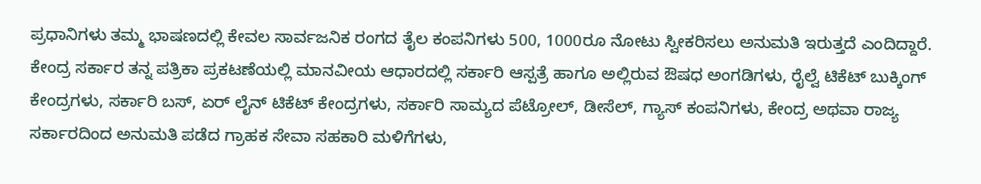ಪ್ರಧಾನಿಗಳು ತಮ್ಮ ಭಾಷಣದಲ್ಲಿ ಕೇವಲ ಸಾರ್ವಜನಿಕ ರಂಗದ ತೈಲ ಕಂಪನಿಗಳು 500, 1000ರೂ ನೋಟು ಸ್ವೀಕರಿಸಲು ಅನುಮತಿ ಇರುತ್ತದೆ ಎಂದಿದ್ದಾರೆ.
ಕೇಂದ್ರ ಸರ್ಕಾರ ತನ್ನ ಪತ್ರಿಕಾ ಪ್ರಕಟಣೆಯಲ್ಲಿ ಮಾನವೀಯ ಆಧಾರದಲ್ಲಿ ಸರ್ಕಾರಿ ಆಸ್ಪತ್ರೆ ಹಾಗೂ ಅಲ್ಲಿರುವ ಔಷಧ ಅಂಗಡಿಗಳು, ರೈಲ್ವೆ ಟಿಕೆಟ್ ಬುಕ್ಕಿಂಗ್ ಕೇಂದ್ರಗಳು, ಸರ್ಕಾರಿ ಬಸ್, ಏರ್ ಲೈನ್ ಟಿಕೆಟ್ ಕೇಂದ್ರಗಳು, ಸರ್ಕಾರಿ ಸಾಮ್ಯದ ಪೆಟ್ರೋಲ್, ಡೀಸೆಲ್, ಗ್ಯಾಸ್ ಕಂಪನಿಗಳು, ಕೇಂದ್ರ ಅಥವಾ ರಾಜ್ಯ ಸರ್ಕಾರದಿಂದ ಅನುಮತಿ ಪಡೆದ ಗ್ರಾಹಕ ಸೇವಾ ಸಹಕಾರಿ ಮಳಿಗೆಗಳು,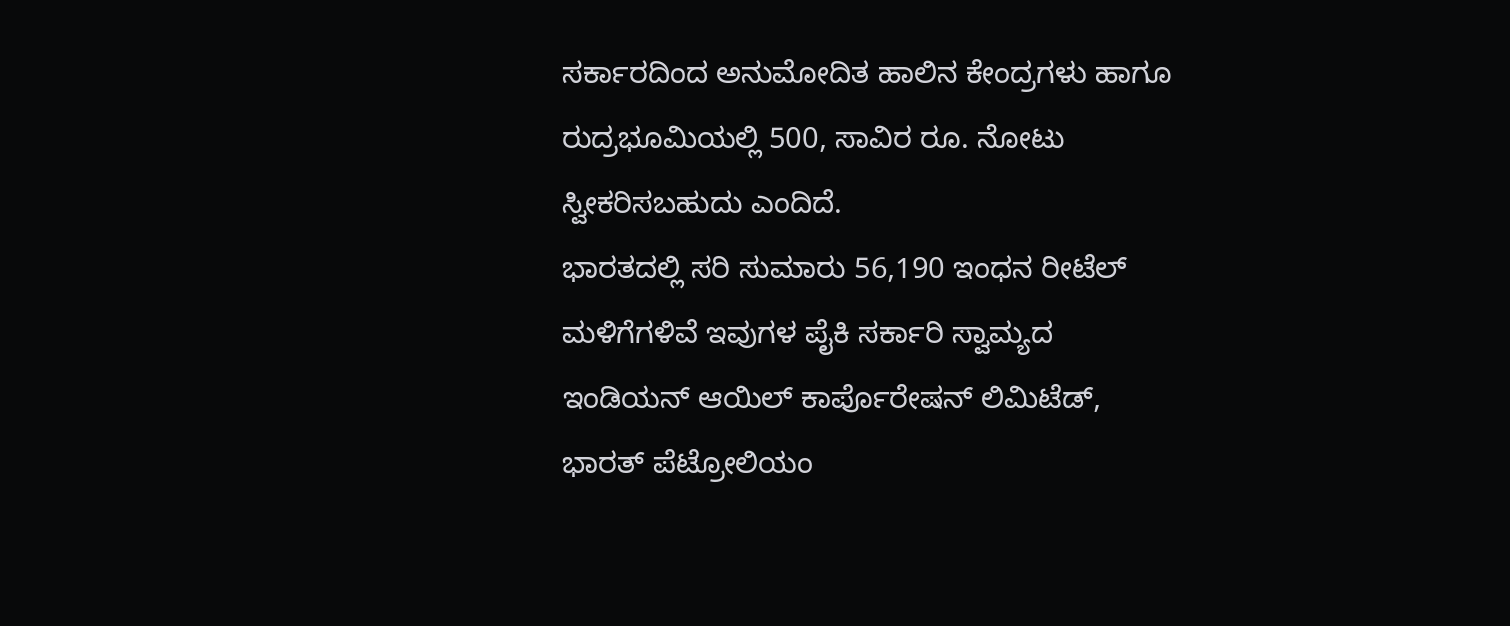ಸರ್ಕಾರದಿಂದ ಅನುಮೋದಿತ ಹಾಲಿನ ಕೇಂದ್ರಗಳು ಹಾಗೂ ರುದ್ರಭೂಮಿಯಲ್ಲಿ 500, ಸಾವಿರ ರೂ. ನೋಟು ಸ್ವೀಕರಿಸಬಹುದು ಎಂದಿದೆ.
ಭಾರತದಲ್ಲಿ ಸರಿ ಸುಮಾರು 56,190 ಇಂಧನ ರೀಟೆಲ್ ಮಳಿಗೆಗಳಿವೆ ಇವುಗಳ ಪೈಕಿ ಸರ್ಕಾರಿ ಸ್ವಾಮ್ಯದ ಇಂಡಿಯನ್ ಆಯಿಲ್ ಕಾರ್ಪೊರೇಷನ್ ಲಿಮಿಟೆಡ್, ಭಾರತ್ ಪೆಟ್ರೋಲಿಯಂ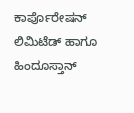ಕಾರ್ಪೊರೇಷನ್ ಲಿಮಿಟೆಡ್ ಹಾಗೂ ಹಿಂದೂಸ್ತಾನ್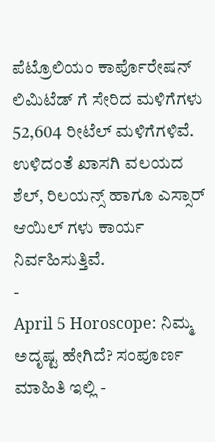ಪೆಟ್ರೊಲಿಯಂ ಕಾರ್ಪೊರೇಷನ್ ಲಿಮಿಟೆಡ್ ಗೆ ಸೇರಿದ ಮಳಿಗೆಗಳು 52,604 ರೀಟೆಲ್ ಮಳಿಗೆಗಳಿವೆ. ಉಳಿದಂತೆ ಖಾಸಗಿ ವಲಯದ ಶೆಲ್, ರಿಲಯನ್ಸ್ ಹಾಗೂ ಎಸ್ಸಾರ್ ಆಯಿಲ್ ಗಳು ಕಾರ್ಯ ನಿರ್ವಹಿಸುತ್ತಿವೆ.
-
April 5 Horoscope: ನಿಮ್ಮ ಅದೃಷ್ಟ ಹೇಗಿದೆ? ಸಂಪೂರ್ಣ ಮಾಹಿತಿ ಇಲ್ಲಿ -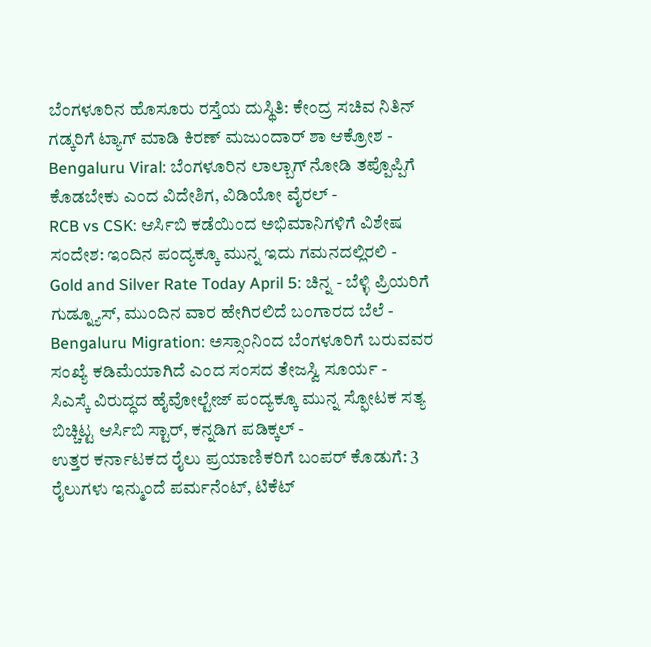ಬೆಂಗಳೂರಿನ ಹೊಸೂರು ರಸ್ತೆಯ ದುಸ್ಥಿತಿ: ಕೇಂದ್ರ ಸಚಿವ ನಿತಿನ್ ಗಡ್ಕರಿಗೆ ಟ್ಯಾಗ್ ಮಾಡಿ ಕಿರಣ್ ಮಜುಂದಾರ್ ಶಾ ಆಕ್ರೋಶ -
Bengaluru Viral: ಬೆಂಗಳೂರಿನ ಲಾಲ್ಬಾಗ್ ನೋಡಿ ತಪ್ಪೊಪ್ಪಿಗೆ ಕೊಡಬೇಕು ಎಂದ ವಿದೇಶಿಗ, ವಿಡಿಯೋ ವೈರಲ್ -
RCB vs CSK: ಆರ್ಸಿಬಿ ಕಡೆಯಿಂದ ಅಭಿಮಾನಿಗಳಿಗೆ ವಿಶೇಷ ಸಂದೇಶ: ಇಂದಿನ ಪಂದ್ಯಕ್ಕೂ ಮುನ್ನ ಇದು ಗಮನದಲ್ಲಿರಲಿ -
Gold and Silver Rate Today April 5: ಚಿನ್ನ - ಬೆಳ್ಳಿ ಪ್ರಿಯರಿಗೆ ಗುಡ್ನ್ಯೂಸ್, ಮುಂದಿನ ವಾರ ಹೇಗಿರಲಿದೆ ಬಂಗಾರದ ಬೆಲೆ -
Bengaluru Migration: ಅಸ್ಸಾಂನಿಂದ ಬೆಂಗಳೂರಿಗೆ ಬರುವವರ ಸಂಖ್ಯೆ ಕಡಿಮೆಯಾಗಿದೆ ಎಂದ ಸಂಸದ ತೇಜಸ್ವಿ ಸೂರ್ಯ -
ಸಿಎಸ್ಕೆ ವಿರುದ್ಧದ ಹೈವೋಲ್ಟೇಜ್ ಪಂದ್ಯಕ್ಕೂ ಮುನ್ನ ಸ್ಫೋಟಕ ಸತ್ಯ ಬಿಚ್ಚಿಟ್ಟ ಆರ್ಸಿಬಿ ಸ್ಟಾರ್, ಕನ್ನಡಿಗ ಪಡಿಕ್ಕಲ್ -
ಉತ್ತರ ಕರ್ನಾಟಕದ ರೈಲು ಪ್ರಯಾಣಿಕರಿಗೆ ಬಂಪರ್ ಕೊಡುಗೆ: 3 ರೈಲುಗಳು ಇನ್ಮುಂದೆ ಪರ್ಮನೆಂಟ್, ಟಿಕೆಟ್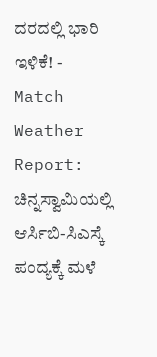ದರದಲ್ಲಿ ಭಾರಿ ಇಳಿಕೆ! -
Match Weather Report: ಚಿನ್ನಸ್ವಾಮಿಯಲ್ಲಿ ಆರ್ಸಿಬಿ-ಸಿಎಸ್ಕೆ ಪಂದ್ಯಕ್ಕೆ ಮಳೆ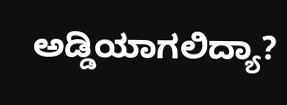ಅಡ್ಡಿಯಾಗಲಿದ್ಯಾ?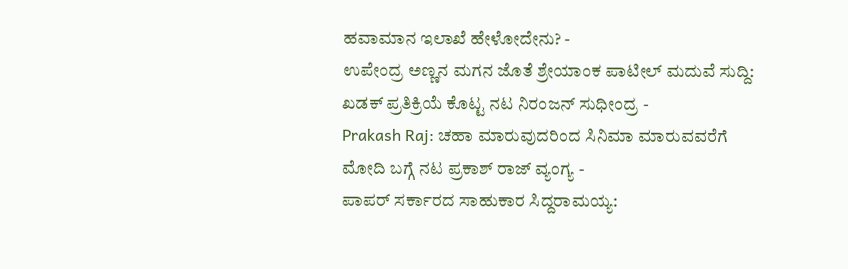ಹವಾಮಾನ ಇಲಾಖೆ ಹೇಳೋದೇನು? -
ಉಪೇಂದ್ರ ಅಣ್ಣನ ಮಗನ ಜೊತೆ ಶ್ರೇಯಾಂಕ ಪಾಟೀಲ್ ಮದುವೆ ಸುದ್ದಿ: ಖಡಕ್ ಪ್ರತಿಕ್ರಿಯೆ ಕೊಟ್ಟ ನಟ ನಿರಂಜನ್ ಸುಧೀಂದ್ರ -
Prakash Raj: ಚಹಾ ಮಾರುವುದರಿಂದ ಸಿನಿಮಾ ಮಾರುವವರೆಗೆ ಮೋದಿ ಬಗ್ಗೆ ನಟ ಪ್ರಕಾಶ್ ರಾಜ್ ವ್ಯಂಗ್ಯ -
ಪಾಪರ್ ಸರ್ಕಾರದ ಸಾಹುಕಾರ ಸಿದ್ದರಾಮಯ್ಯ: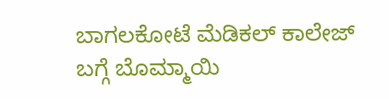ಬಾಗಲಕೋಟೆ ಮೆಡಿಕಲ್ ಕಾಲೇಜ್ ಬಗ್ಗೆ ಬೊಮ್ಮಾಯಿ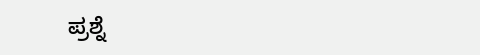ಪ್ರಶ್ನೆ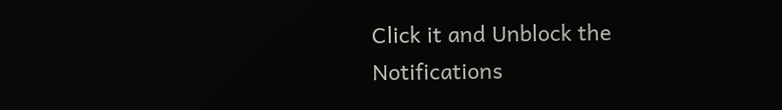Click it and Unblock the Notifications